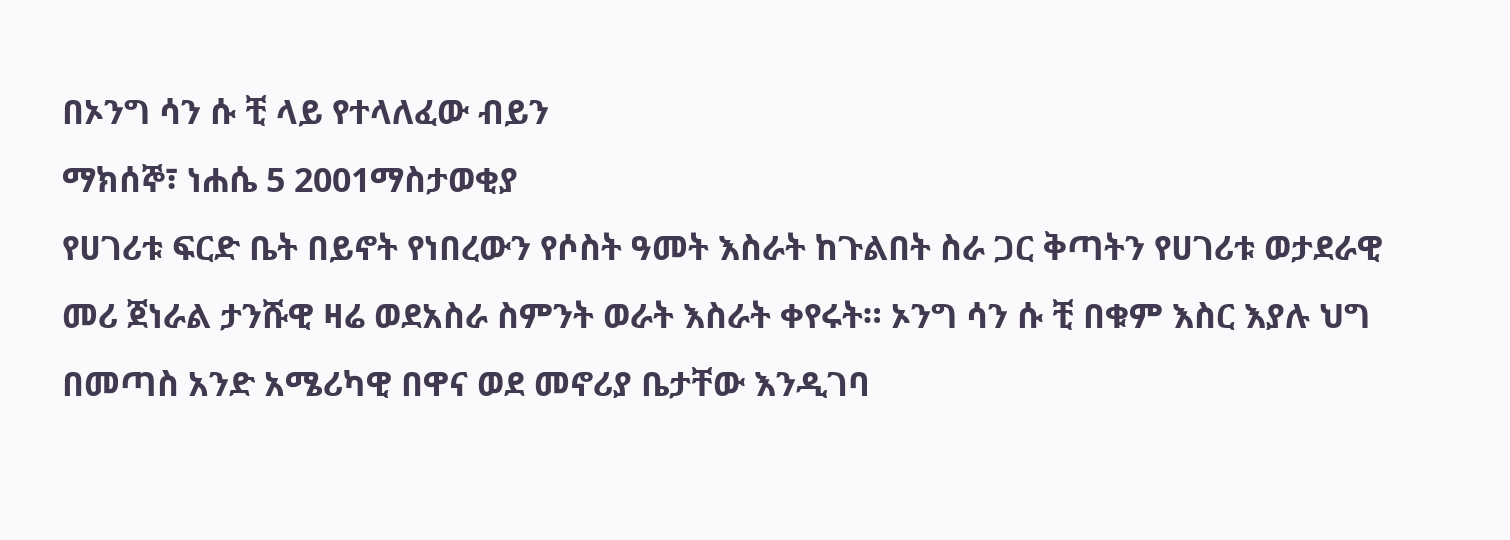በኦንግ ሳን ሱ ቺ ላይ የተላለፈው ብይን
ማክሰኞ፣ ነሐሴ 5 2001ማስታወቂያ
የሀገሪቱ ፍርድ ቤት በይኖት የነበረውን የሶስት ዓመት እስራት ከጉልበት ስራ ጋር ቅጣትን የሀገሪቱ ወታደራዊ መሪ ጀነራል ታንሹዊ ዛሬ ወደአስራ ስምንት ወራት እስራት ቀየሩት። ኦንግ ሳን ሱ ቺ በቁም እስር እያሉ ህግ በመጣስ አንድ አሜሪካዊ በዋና ወደ መኖሪያ ቤታቸው እንዲገባ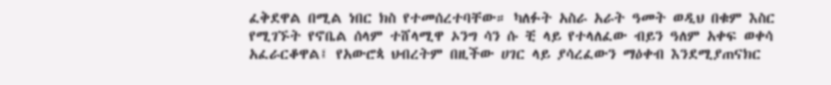ፈቅደዋል በሚል ነበር ክስ የተመሰረተባቸው። ካለፉት አስራ አራት ዓመት ወዲህ በቁም እስር የሚገኙት የኖቤል ሰላም ተሸላሚዋ ኦንግ ሳን ሱ ቺ ላይ የተላለፈው ብይን ዓለም አቀፍ ወቀሳ አፈራርቆዋል፤ የአውሮጳ ህብረትም በዚችው ሀገር ላይ ያሳረፈውን ማዕቀብ እንደሚያጠናክር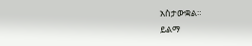አስታውቋል።
ይልማ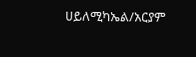ሀይለሚካኤል/አርያም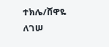ተክሌ/ሸዋዬ ለገሠ